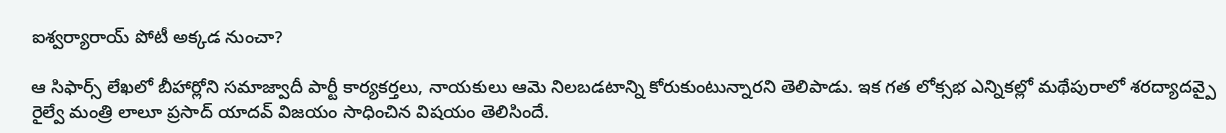ఐశ్వర్యారాయ్ పోటీ అక్కడ నుంచా?

ఆ సిఫార్స్ లేఖలో బీహార్లోని సమాజ్వాదీ పార్టీ కార్యకర్తలు, నాయకులు ఆమె నిలబడటాన్ని కోరుకుంటున్నారని తెలిపాడు. ఇక గత లోక్సభ ఎన్నికల్లో మథేపురాలో శరద్యాదవ్పై రైల్వే మంత్రి లాలూ ప్రసాద్ యాదవ్ విజయం సాధించిన విషయం తెలిసిందే.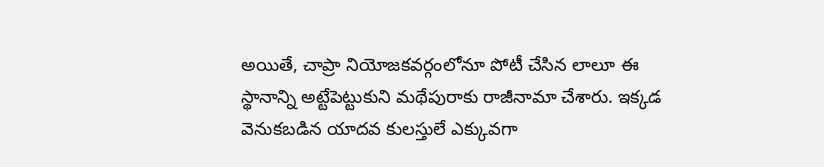అయితే, చాప్రా నియోజకవర్గంలోనూ పోటీ చేసిన లాలూ ఈ స్థానాన్ని అట్టేపెట్టుకుని మథేపురాకు రాజీనామా చేశారు. ఇక్కడ వెనుకబడిన యాదవ కులస్తులే ఎక్కువగా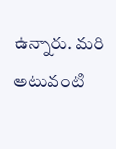ఉన్నారు. మరి అటువంటి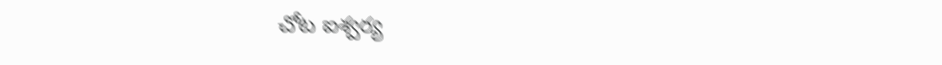చోట ఐశ్వర్య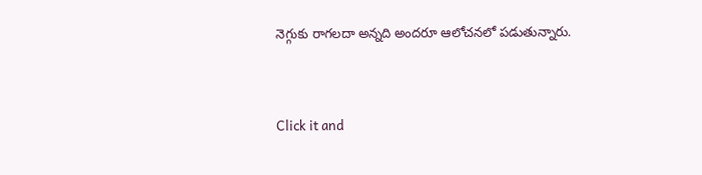నెగ్గుకు రాగలదా అన్నది అందరూ ఆలోచనలో పడుతున్నారు.


Click it and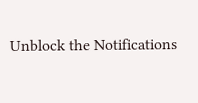Unblock the Notifications